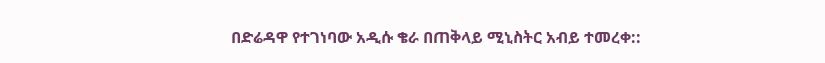በድሬዳዋ የተገነባው አዲሱ ቄራ በጠቅላይ ሚኒስትር አብይ ተመረቀ::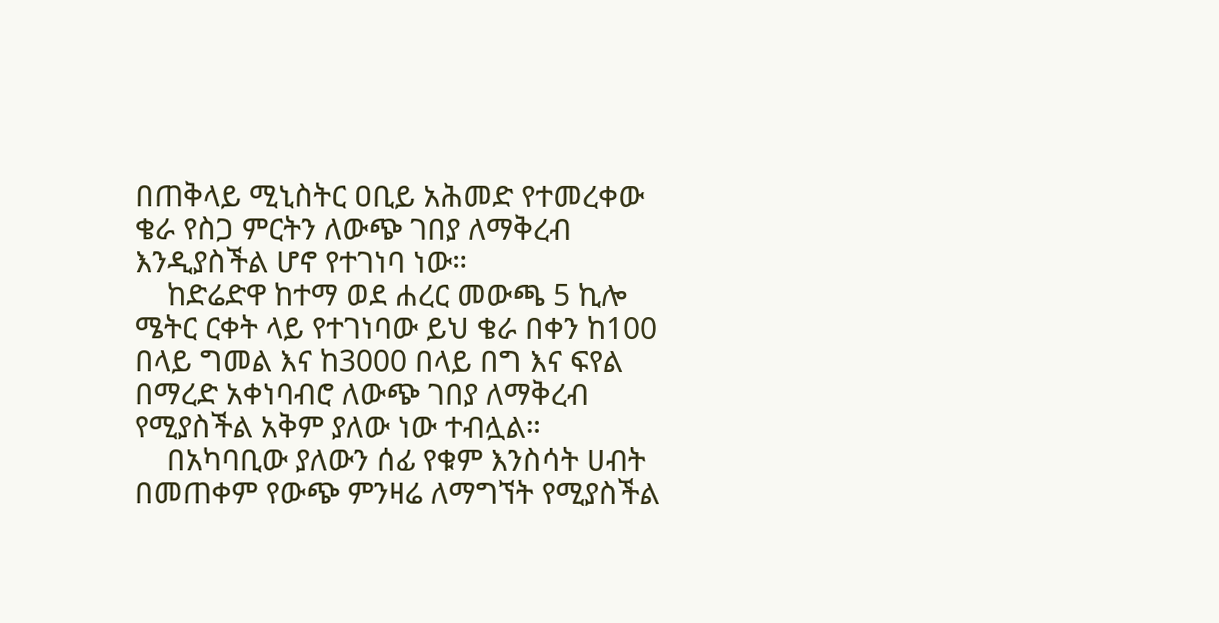በጠቅላይ ሚኒስትር ዐቢይ አሕመድ የተመረቀው ቄራ የስጋ ምርትን ለውጭ ገበያ ለማቅረብ እንዲያስችል ሆኖ የተገነባ ነው።
    ከድሬድዋ ከተማ ወደ ሐረር መውጫ 5 ኪሎ ሜትር ርቀት ላይ የተገነባው ይህ ቄራ በቀን ከ100 በላይ ግመል እና ከ3000 በላይ በግ እና ፍየል በማረድ አቀነባብሮ ለውጭ ገበያ ለማቅረብ የሚያስችል አቅም ያለው ነው ተብሏል።
    በአካባቢው ያለውን ሰፊ የቁም እንስሳት ሀብት በመጠቀም የውጭ ምንዛሬ ለማግኘት የሚያስችል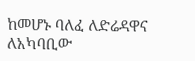ከመሆኑ ባለፈ ለድሬዳዋና ለአካባቢው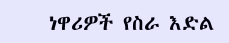ነዋሪዎች የስራ እድል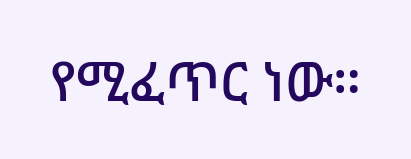የሚፈጥር ነው።